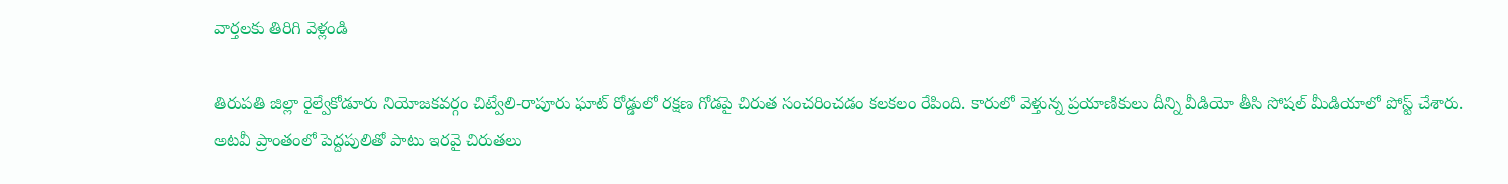వార్తలకు తిరిగి వెళ్లండి

తిరుపతి జిల్లా రైల్వేకోడూరు నియోజకవర్గం చిట్వేలి-రాపూరు ఘాట్ రోడ్డులో రక్షణ గోడపై చిరుత సంచరించడం కలకలం రేపింది. కారులో వెళ్తున్న ప్రయాణికులు దీన్ని వీడియో తీసి సోషల్ మీడియాలో పోస్ట్ చేశారు.
అటవీ ప్రాంతంలో పెద్దపులితో పాటు ఇరవై చిరుతలు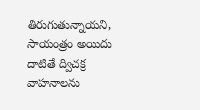తిరుగుతున్నాయని, సాయంత్రం అయిదు దాటితే ద్విచక్ర వాహనాలను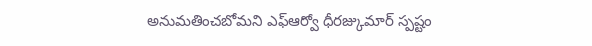అనుమతించబోమని ఎఫ్ఆర్వో ధీరజ్కుమార్ స్పష్టం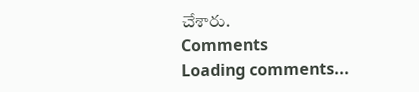చేశారు.
Comments
Loading comments...